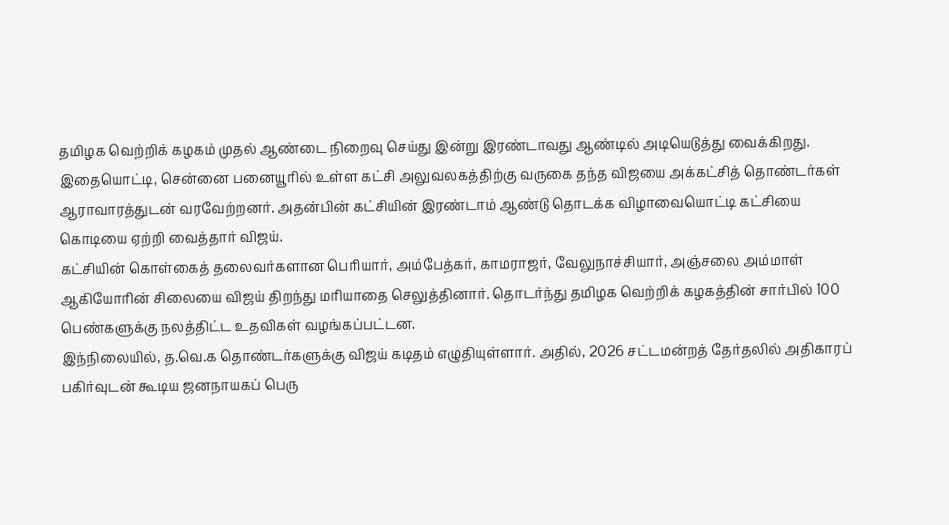தமிழக வெற்றிக் கழகம் முதல் ஆண்டை நிறைவு செய்து இன்று இரண்டாவது ஆண்டில் அடியெடுத்து வைக்கிறது. இதையொட்டி, சென்னை பனையூரில் உள்ள கட்சி அலுவலகத்திற்கு வருகை தந்த விஜயை அக்கட்சித் தொண்டர்கள் ஆராவாரத்துடன் வரவேற்றனர். அதன்பின் கட்சியின் இரண்டாம் ஆண்டு தொடக்க விழாவையொட்டி கட்சியை கொடியை ஏற்றி வைத்தார் விஜய்.
கட்சியின் கொள்கைத் தலைவர்களான பெரியார், அம்பேத்கர், காமராஜர், வேலுநாச்சியார், அஞ்சலை அம்மாள் ஆகியோரின் சிலையை விஜய் திறந்து மரியாதை செலுத்தினார். தொடர்ந்து தமிழக வெற்றிக் கழகத்தின் சார்பில் 100 பெண்களுக்கு நலத்திட்ட உதவிகள் வழங்கப்பட்டன.
இந்நிலையில், த.வெ.க தொண்டர்களுக்கு விஜய் கடிதம் எழுதியுள்ளார். அதில், 2026 சட்டமன்றத் தேர்தலில் அதிகாரப் பகிர்வுடன் கூடிய ஜனநாயகப் பெரு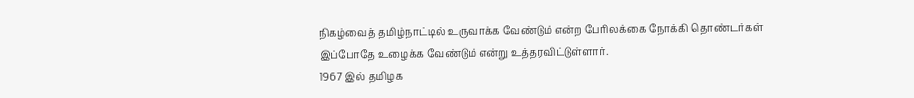நிகழ்வைத் தமிழ்நாட்டில் உருவாக்க வேண்டும் என்ற பேரிலக்கை நோக்கி தொண்டர்கள் இப்போதே உழைக்க வேண்டும் என்று உத்தரவிட்டுள்ளார்.
1967 இல் தமிழக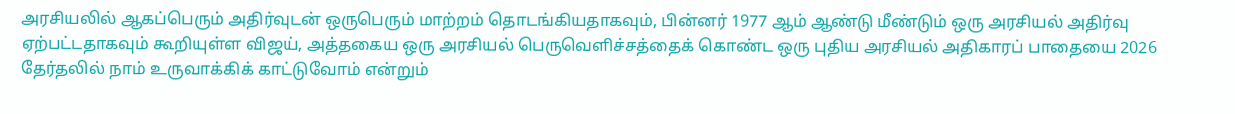அரசியலில் ஆகப்பெரும் அதிர்வுடன் ஒருபெரும் மாற்றம் தொடங்கியதாகவும், பின்னர் 1977 ஆம் ஆண்டு மீண்டும் ஒரு அரசியல் அதிர்வு ஏற்பட்டதாகவும் கூறியுள்ள விஜய், அத்தகைய ஒரு அரசியல் பெருவெளிச்சத்தைக் கொண்ட ஒரு புதிய அரசியல் அதிகாரப் பாதையை 2026 தேர்தலில் நாம் உருவாக்கிக் காட்டுவோம் என்றும்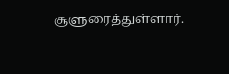சூளுரைத்துள்ளார்.